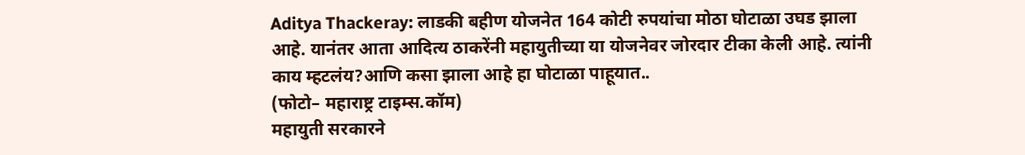Aditya Thackeray: लाडकी बहीण योजनेत 164 कोटी रुपयांचा मोठा घोटाळा उघड झाला आहे. यानंतर आता आदित्य ठाकरेंनी महायुतीच्या या योजनेवर जोरदार टीका केली आहे. त्यांनी काय म्हटलंय?आणि कसा झाला आहे हा घोटाळा पाहूयात..
(फोटो– महाराष्ट्र टाइम्स.कॉम)
महायुती सरकारने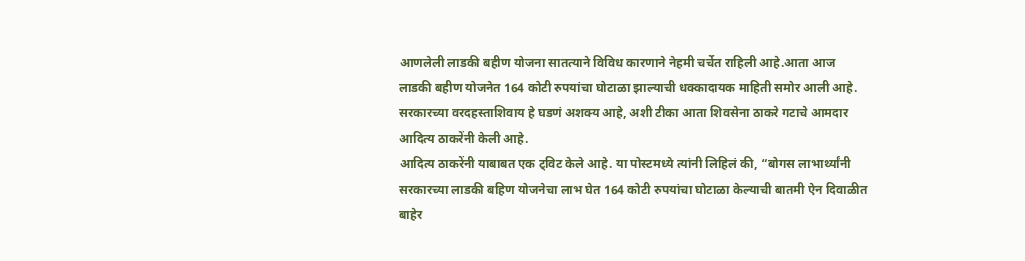आणलेली लाडकी बहीण योजना सातत्याने विविध कारणाने नेहमी चर्चेत राहिली आहे.आता आज लाडकी बहीण योजनेत 164 कोटी रुपयांचा घोटाळा झाल्याची धक्कादायक माहिती समोर आली आहे. सरकारच्या वरदहस्ताशिवाय हे घडणं अशक्य आहे, अशी टीका आता शिवसेना ठाकरे गटाचे आमदार आदित्य ठाकरेंनी केली आहे.
आदित्य ठाकरेंनी याबाबत एक ट्विट केले आहे. या पोस्टमध्ये त्यांनी लिहिलं की, “बोगस लाभार्थ्यांनी सरकारच्या लाडकी बहिण योजनेचा लाभ घेत 164 कोटी रुपयांचा घोटाळा केल्याची बातमी ऐन दिवाळीत बाहेर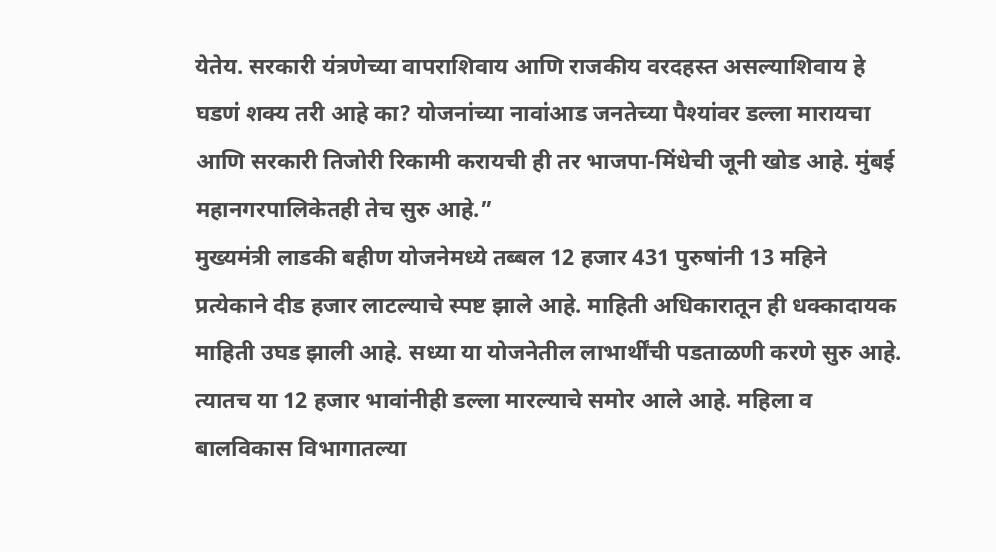येतेय. सरकारी यंत्रणेच्या वापराशिवाय आणि राजकीय वरदहस्त असल्याशिवाय हे घडणं शक्य तरी आहे का? योजनांच्या नावांआड जनतेच्या पैश्यांवर डल्ला मारायचा आणि सरकारी तिजोरी रिकामी करायची ही तर भाजपा-मिंधेची जूनी खोड आहे. मुंबई महानगरपालिकेतही तेच सुरु आहे.”
मुख्यमंत्री लाडकी बहीण योजनेमध्ये तब्बल 12 हजार 431 पुरुषांनी 13 महिने प्रत्येकाने दीड हजार लाटल्याचे स्पष्ट झाले आहे. माहिती अधिकारातून ही धक्कादायक माहिती उघड झाली आहे. सध्या या योजनेतील लाभार्थींची पडताळणी करणे सुरु आहे.
त्यातच या 12 हजार भावांनीही डल्ला मारल्याचे समोर आले आहे. महिला व बालविकास विभागातल्या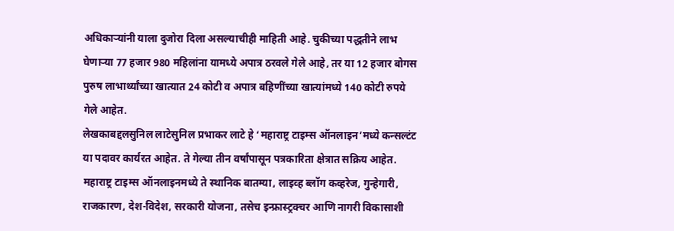अधिकाऱ्यांनी याला दुजोरा दिला असल्याचीही माहिती आहे. चुकीच्या पद्धतीने लाभ घेणाऱ्या 77 हजार 980 महिलांना यामध्ये अपात्र ठरवले गेले आहे, तर या 12 हजार बोगस पुरुष लाभार्थ्यांच्या खात्यात 24 कोटी व अपात्र बहिणींच्या खात्यांमध्ये 140 कोटी रुपये गेले आहेत.
लेखकाबद्दलसुनिल लाटेसुनिल प्रभाकर लाटे हे ‘महाराष्ट्र टाइम्स ऑनलाइन’मध्ये कन्सल्टंट या पदावर कार्यरत आहेत. ते गेल्या तीन वर्षांपासून पत्रकारिता क्षेत्रात सक्रिय आहेत. महाराष्ट्र टाइम्स ऑनलाइनमध्ये ते स्थानिक बातम्या, लाइव्ह ब्लॉग कव्हरेज, गुन्हेगारी, राजकारण, देश-विदेश, सरकारी योजना, तसेच इन्फ्रास्ट्रक्चर आणि नागरी विकासाशी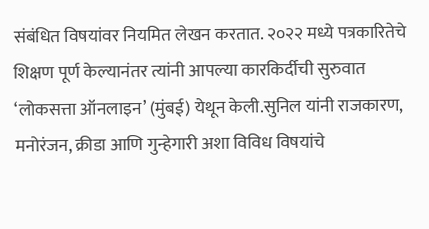संबंधित विषयांवर नियमित लेखन करतात. २०२२ मध्ये पत्रकारितेचे शिक्षण पूर्ण केल्यानंतर त्यांनी आपल्या कारकिर्दीची सुरुवात ‘लोकसत्ता ऑनलाइन’ (मुंबई) येथून केली.सुनिल यांनी राजकारण, मनोरंजन, क्रीडा आणि गुन्हेगारी अशा विविध विषयांचे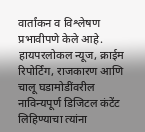वार्तांकन व विश्लेषण प्रभावीपणे केले आहे. हायपरलोकल न्यूज, क्राईम रिपोर्टिंग, राजकारण आणि चालू घडामोडींवरील नाविन्यपूर्ण डिजिटल कंटेंट लिहिण्याचा त्यांना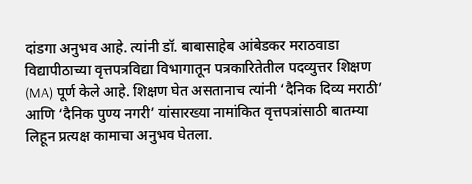दांडगा अनुभव आहे. त्यांनी डॉ. बाबासाहेब आंबेडकर मराठवाडा विद्यापीठाच्या वृत्तपत्रविद्या विभागातून पत्रकारितेतील पदव्युत्तर शिक्षण (MA) पूर्ण केले आहे. शिक्षण घेत असतानाच त्यांनी ‘दैनिक दिव्य मराठी’ आणि ‘दैनिक पुण्य नगरी’ यांसारख्या नामांकित वृत्तपत्रांसाठी बातम्या लिहून प्रत्यक्ष कामाचा अनुभव घेतला.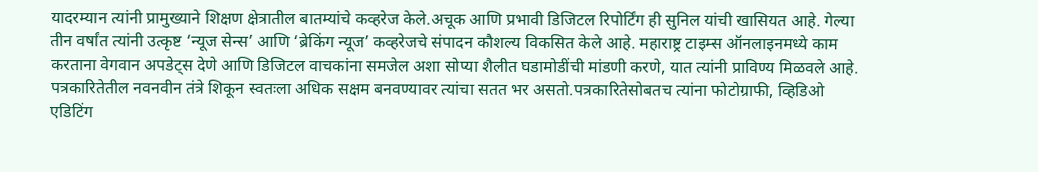यादरम्यान त्यांनी प्रामुख्याने शिक्षण क्षेत्रातील बातम्यांचे कव्हरेज केले.अचूक आणि प्रभावी डिजिटल रिपोर्टिंग ही सुनिल यांची खासियत आहे. गेल्या तीन वर्षांत त्यांनी उत्कृष्ट ‘न्यूज सेन्स’ आणि ‘ब्रेकिंग न्यूज’ कव्हरेजचे संपादन कौशल्य विकसित केले आहे. महाराष्ट्र टाइम्स ऑनलाइनमध्ये काम करताना वेगवान अपडेट्स देणे आणि डिजिटल वाचकांना समजेल अशा सोप्या शैलीत घडामोडींची मांडणी करणे, यात त्यांनी प्राविण्य मिळवले आहे. पत्रकारितेतील नवनवीन तंत्रे शिकून स्वतःला अधिक सक्षम बनवण्यावर त्यांचा सतत भर असतो.पत्रकारितेसोबतच त्यांना फोटोग्राफी, व्हिडिओ एडिटिंग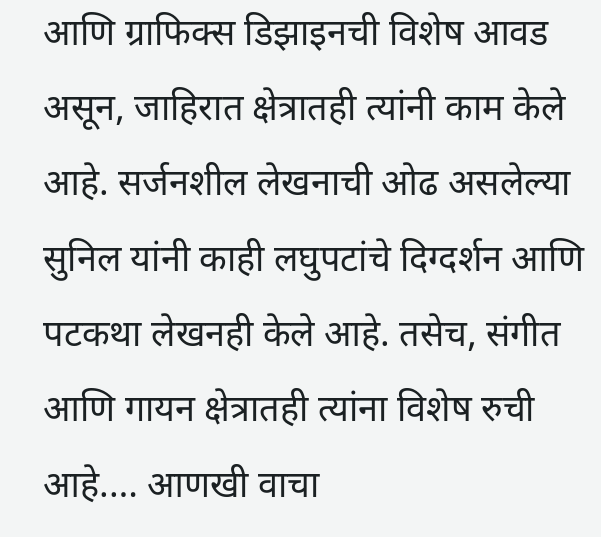आणि ग्राफिक्स डिझाइनची विशेष आवड असून, जाहिरात क्षेत्रातही त्यांनी काम केले आहे. सर्जनशील लेखनाची ओढ असलेल्या सुनिल यांनी काही लघुपटांचे दिग्दर्शन आणि पटकथा लेखनही केले आहे. तसेच, संगीत आणि गायन क्षेत्रातही त्यांना विशेष रुची आहे.… आणखी वाचा